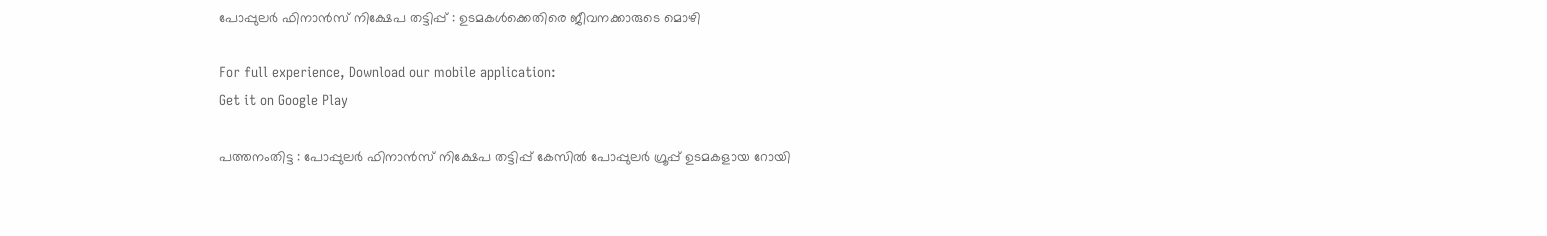പോപ്പുലര്‍ ഫിനാന്‍സ് നിക്ഷേപ തട്ടിപ്പ് : ഉടമകൾക്കെതിരെ ജീവനക്കാരുടെ മൊഴി

For full experience, Download our mobile application:
Get it on Google Play

പത്തനംതിട്ട : പോപ്പുലർ ഫിനാൻസ് നിക്ഷേപ തട്ടിപ്പ് കേസിൽ പോപ്പുലർ ഗ്രൂപ്പ് ഉടമകളായ റോയി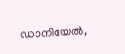ഡാനിയേൽ,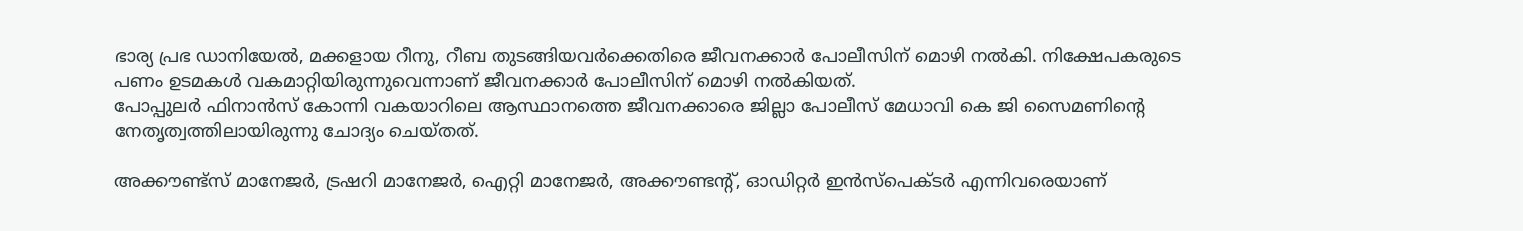ഭാര്യ പ്രഭ ഡാനിയേൽ, മക്കളായ റീനു, റീബ തുടങ്ങിയവർക്കെതിരെ ജീവനക്കാർ പോലീസിന് മൊഴി നൽകി. നിക്ഷേപകരുടെ പണം ഉടമകൾ വകമാറ്റിയിരുന്നുവെന്നാണ് ജീവനക്കാർ പോലീസിന് മൊഴി നൽകിയത്.
പോപ്പുലർ ഫിനാൻസ് കോന്നി വകയാറിലെ ആസ്ഥാനത്തെ ജീവനക്കാരെ ജില്ലാ പോലീസ് മേധാവി കെ ജി സൈമണിൻ്റെ നേതൃത്വത്തിലായിരുന്നു ചോദ്യം ചെയ്തത്.

അക്കൗണ്ട്‌സ് മാനേജര്‍, ട്രഷറി മാനേജര്‍, ഐറ്റി മാനേജര്‍, അക്കൗണ്ടന്റ്, ഓഡിറ്റര്‍ ഇന്‍സ്പെക്ടര്‍ എന്നിവരെയാണ്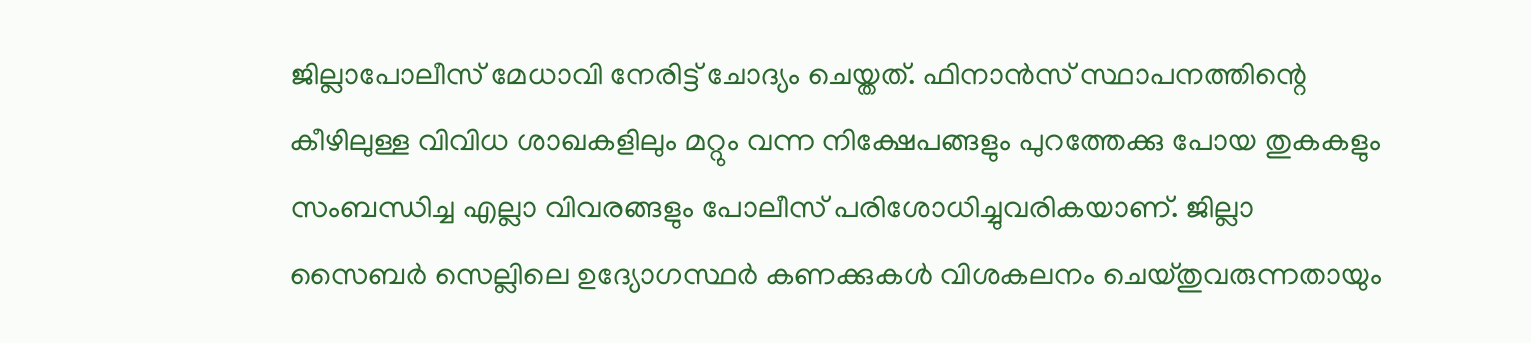ജില്ലാപോലീസ് മേധാവി നേരിട്ട് ചോദ്യം ചെയ്തത്. ഫിനാന്‍സ് സ്ഥാപനത്തിന്റെ കീഴിലുള്ള വിവിധ ശാഖകളിലും മറ്റും വന്ന നിക്ഷേപങ്ങളും പുറത്തേക്കു പോയ തുകകളും സംബന്ധിച്ച എല്ലാ വിവരങ്ങളും പോലീസ് പരിശോധിച്ചുവരികയാണ്. ജില്ലാ സൈബര്‍ സെല്ലിലെ ഉദ്യോഗസ്ഥര്‍ കണക്കുകള്‍ വിശകലനം ചെയ്തുവരുന്നതായും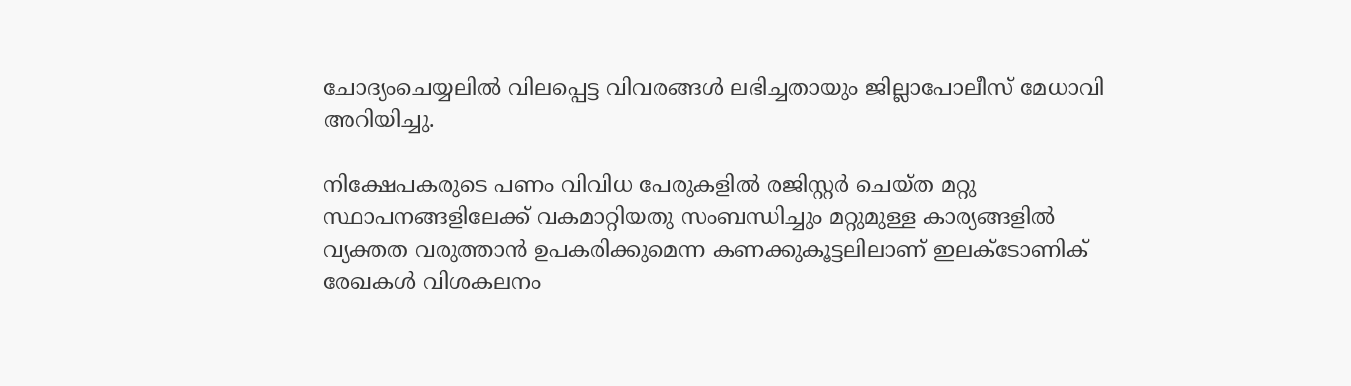ചോദ്യംചെയ്യലില്‍ വിലപ്പെട്ട വിവരങ്ങള്‍ ലഭിച്ചതായും ജില്ലാപോലീസ് മേധാവി അറിയിച്ചു.

നിക്ഷേപകരുടെ പണം വിവിധ പേരുകളില്‍ രജിസ്റ്റര്‍ ചെയ്ത മറ്റു സ്ഥാപനങ്ങളിലേക്ക് വകമാറ്റിയതു സംബന്ധിച്ചും മറ്റുമുള്ള കാര്യങ്ങളില്‍ വ്യക്തത വരുത്താന്‍ ഉപകരിക്കുമെന്ന കണക്കുകൂട്ടലിലാണ് ഇലക്ടോണിക് രേഖകള്‍ വിശകലനം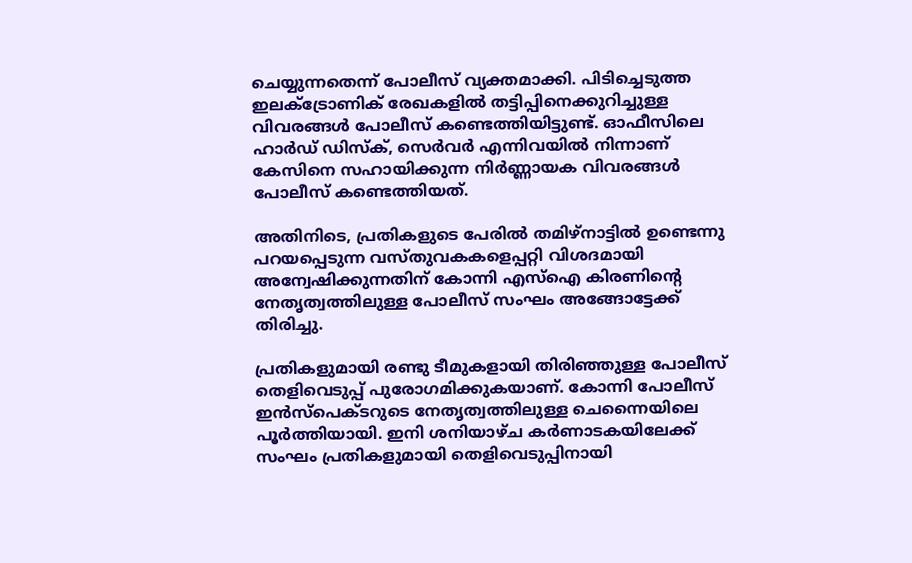ചെയ്യുന്നതെന്ന് പോലീസ് വ്യക്തമാക്കി. പിടിച്ചെടുത്ത ഇലക്ട്രോണിക് രേഖകളിൽ തട്ടിപ്പിനെക്കുറിച്ചുള്ള വിവരങ്ങൾ പോലീസ് കണ്ടെത്തിയിട്ടുണ്ട്. ഓഫീസിലെ ഹാർഡ് ഡിസ്ക്, സെർവർ എന്നിവയിൽ നിന്നാണ് കേസിനെ സഹായിക്കുന്ന നിർണ്ണായക വിവരങ്ങൾ പോലീസ് കണ്ടെത്തിയത്.

അതിനിടെ, പ്രതികളുടെ പേരില്‍ തമിഴ്‌നാട്ടില്‍ ഉണ്ടെന്നു പറയപ്പെടുന്ന വസ്തുവകകളെപ്പറ്റി വിശദമായി അന്വേഷിക്കുന്നതിന് കോന്നി എസ്‌ഐ കിരണിന്റെ നേതൃത്വത്തിലുള്ള പോലീസ് സംഘം അങ്ങോട്ടേക്ക് തിരിച്ചു.

പ്രതികളുമായി രണ്ടു ടീമുകളായി തിരിഞ്ഞുള്ള പോലീസ് തെളിവെടുപ്പ് പുരോഗമിക്കുകയാണ്. കോന്നി പോലീസ് ഇന്‍സ്പെക്ടറുടെ നേതൃത്വത്തിലുള്ള ചെന്നൈയിലെ പൂര്‍ത്തിയായി. ഇനി ശനിയാഴ്ച കർണാടകയിലേക്ക് സംഘം പ്രതികളുമായി തെളിവെടുപ്പിനായി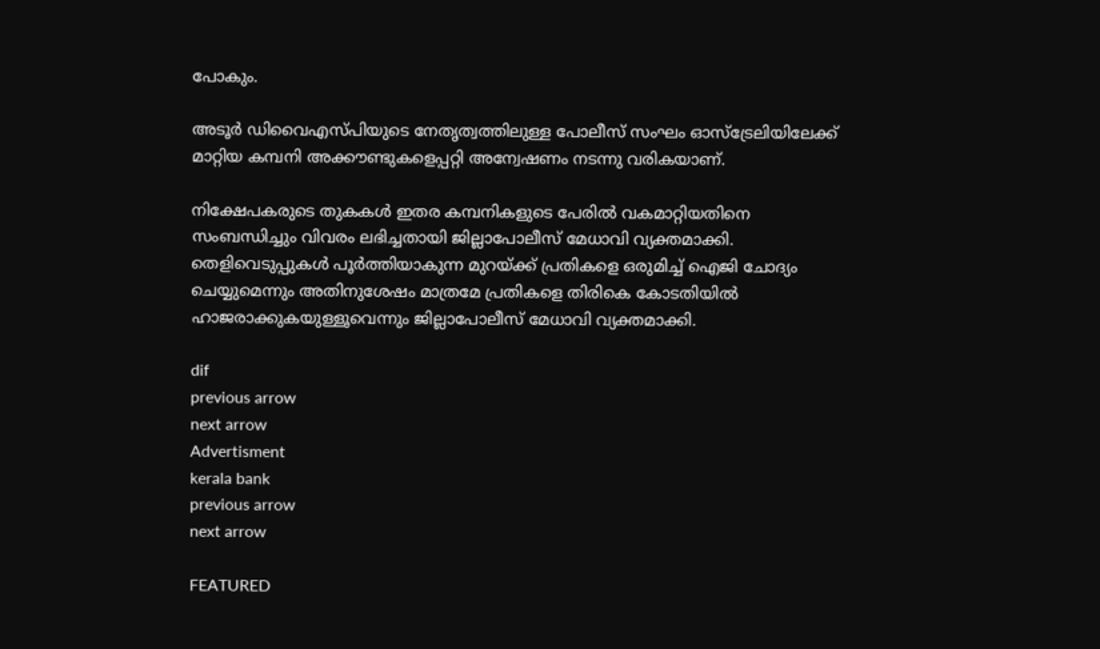പോകും.

അടൂര്‍ ഡിവൈഎസ്പിയുടെ നേതൃത്വത്തിലുള്ള പോലീസ് സംഘം ഓസ്‌ട്രേലിയിലേക്ക് മാറ്റിയ കമ്പനി അക്കൗണ്ടുകളെപ്പറ്റി അന്വേഷണം നടന്നു വരികയാണ്.

നിക്ഷേപകരുടെ തുകകള്‍ ഇതര കമ്പനികളുടെ പേരില്‍ വകമാറ്റിയതിനെ സംബന്ധിച്ചും വിവരം ലഭിച്ചതായി ജില്ലാപോലീസ് മേധാവി വ്യക്തമാക്കി. തെളിവെടുപ്പുകള്‍ പൂര്‍ത്തിയാകുന്ന മുറയ്ക്ക് പ്രതികളെ ഒരുമിച്ച് ഐജി ചോദ്യം ചെയ്യുമെന്നും അതിനുശേഷം മാത്രമേ പ്രതികളെ തിരികെ കോടതിയില്‍ ഹാജരാക്കുകയുള്ളൂവെന്നും ജില്ലാപോലീസ് മേധാവി വ്യക്തമാക്കി.

dif
previous arrow
next arrow
Advertisment
kerala bank
previous arrow
next arrow

FEATURED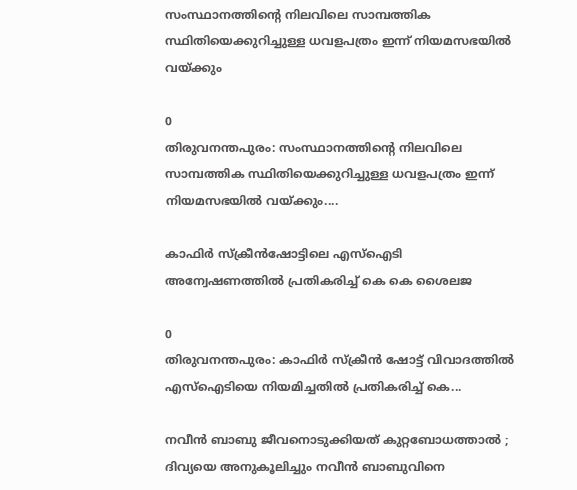സംസ്ഥാനത്തിന്‍റെ നിലവിലെ സാമ്പത്തിക സ്ഥിതിയെക്കുറിച്ചുള്ള ധവളപത്രം ഇന്ന് നിയമസഭയിൽ വയ്ക്കും

0
തിരുവനന്തപുരം: സംസ്ഥാനത്തിന്‍റെ നിലവിലെ സാമ്പത്തിക സ്ഥിതിയെക്കുറിച്ചുള്ള ധവളപത്രം ഇന്ന് നിയമസഭയിൽ വയ്ക്കും....

കാഫിർ സ്ക്രീൻഷോട്ടിലെ എസ്ഐടി അന്വേഷണത്തിൽ പ്രതികരിച്ച് കെ കെ ശൈലജ

0
തിരുവനന്തപുരം: കാഫിർ സ്ക്രീൻ ഷോട്ട് വിവാദത്തിൽ എസ്ഐടിയെ നിയമിച്ചതിൽ പ്രതികരിച്ച് കെ...

നവീൻ ബാബു ജീവനൊടുക്കിയത് കുറ്റബോധത്താൽ ; ദിവ്യയെ അനുകൂലിച്ചും നവീൻ ബാബുവിനെ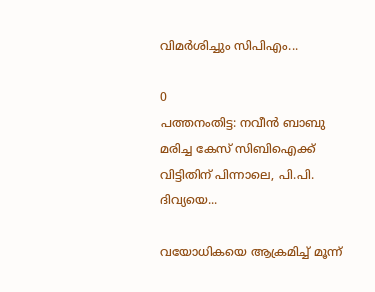വിമർശിച്ചും സിപിഎം...

0
പത്തനംതിട്ട: നവീൻ ബാബു മരിച്ച കേസ് സിബിഐക്ക് വിട്ടിതിന് പിന്നാലെ, പി.പി. ദിവ്യയെ...

വയോധികയെ ആക്രമിച്ച് മൂന്ന്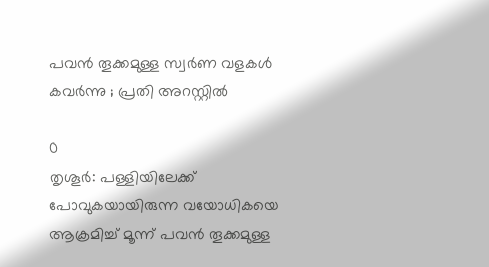പവന്‍ തൂക്കമുള്ള സ്വര്‍ണ വളകള്‍ കവര്‍ന്നു ; പ്രതി അറസ്റ്റില്‍

0
തൃശൂര്‍: പള്ളിയിലേക്ക് പോവുകയായിരുന്ന വയോധികയെ ആക്രമിച്ച് മൂന്ന് പവന്‍ തൂക്കമുള്ള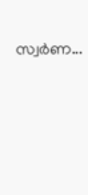സ്വര്‍ണ...